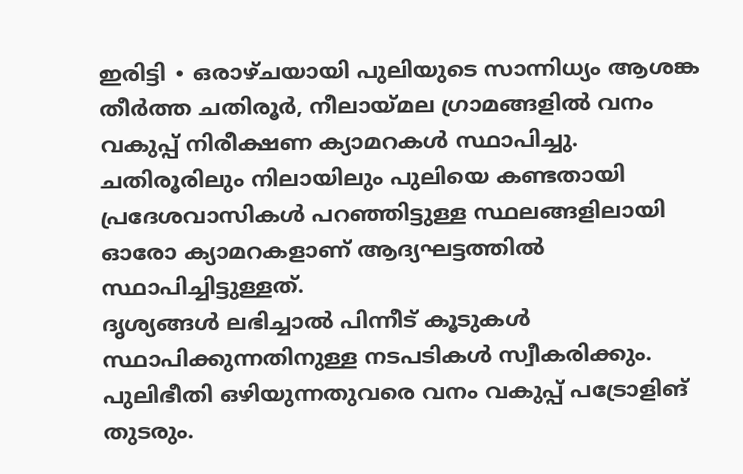ഇരിട്ടി ∙ ഒരാഴ്ചയായി പുലിയുടെ സാന്നിധ്യം ആശങ്ക തീർത്ത ചതിരൂർ, നീലായ്മല ഗ്രാമങ്ങളിൽ വനം വകുപ്പ് നിരീക്ഷണ ക്യാമറകൾ സ്ഥാപിച്ചു. ചതിരൂരിലും നിലായിലും പുലിയെ കണ്ടതായി പ്രദേശവാസികൾ പറഞ്ഞിട്ടുള്ള സ്ഥലങ്ങളിലായി ഓരോ ക്യാമറകളാണ് ആദ്യഘട്ടത്തിൽ സ്ഥാപിച്ചിട്ടുള്ളത്.
ദൃശ്യങ്ങൾ ലഭിച്ചാൽ പിന്നീട് കൂടുകൾ സ്ഥാപിക്കുന്നതിനുള്ള നടപടികൾ സ്വീകരിക്കും. പുലിഭീതി ഒഴിയുന്നതുവരെ വനം വകുപ്പ് പട്രോളിങ് തുടരും.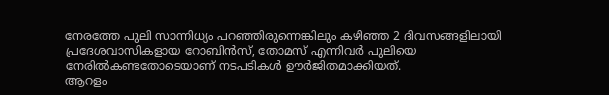നേരത്തേ പുലി സാന്നിധ്യം പറഞ്ഞിരുന്നെങ്കിലും കഴിഞ്ഞ 2 ദിവസങ്ങളിലായി പ്രദേശവാസികളായ റോബിൻസ്, തോമസ് എന്നിവർ പുലിയെ നേരിൽകണ്ടതോടെയാണ് നടപടികൾ ഊർജിതമാക്കിയത്.
ആറളം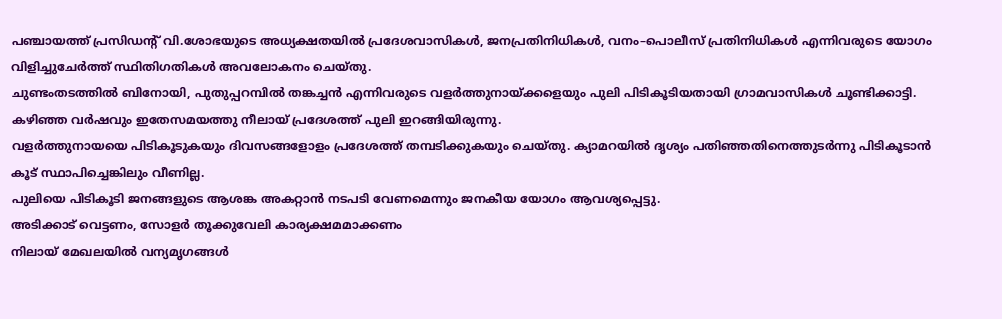പഞ്ചായത്ത് പ്രസിഡന്റ് വി.ശോഭയുടെ അധ്യക്ഷതയിൽ പ്രദേശവാസികൾ, ജനപ്രതിനിധികൾ, വനം–പൊലീസ് പ്രതിനിധികൾ എന്നിവരുടെ യോഗം വിളിച്ചുചേർത്ത് സ്ഥിതിഗതികൾ അവലോകനം ചെയ്തു.
ചുണ്ടംതടത്തിൽ ബിനോയി, പുതുപ്പറമ്പിൽ തങ്കച്ചൻ എന്നിവരുടെ വളർത്തുനായ്ക്കളെയും പുലി പിടികൂടിയതായി ഗ്രാമവാസികൾ ചൂണ്ടിക്കാട്ടി. കഴിഞ്ഞ വർഷവും ഇതേസമയത്തു നീലായ് പ്രദേശത്ത് പുലി ഇറങ്ങിയിരുന്നു.
വളർത്തുനായയെ പിടികൂടുകയും ദിവസങ്ങളോളം പ്രദേശത്ത് തമ്പടിക്കുകയും ചെയ്തു. ക്യാമറയിൽ ദൃശ്യം പതിഞ്ഞതിനെത്തുടർന്നു പിടികൂടാൻ കൂട് സ്ഥാപിച്ചെങ്കിലും വീണില്ല.
പുലിയെ പിടികൂടി ജനങ്ങളുടെ ആശങ്ക അകറ്റാൻ നടപടി വേണമെന്നും ജനകീയ യോഗം ആവശ്യപ്പെട്ടു.
അടിക്കാട് വെട്ടണം, സോളർ തൂക്കുവേലി കാര്യക്ഷമമാക്കണം
നിലായ് മേഖലയിൽ വന്യമൃഗങ്ങൾ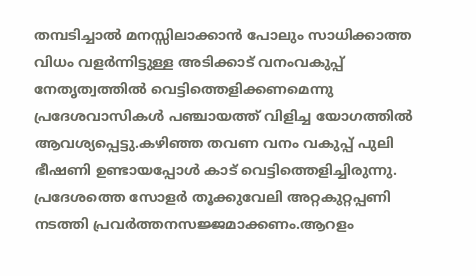തമ്പടിച്ചാൽ മനസ്സിലാക്കാൻ പോലും സാധിക്കാത്ത വിധം വളർന്നിട്ടുള്ള അടിക്കാട് വനംവകുപ്പ് നേതൃത്വത്തിൽ വെട്ടിത്തെളിക്കണമെന്നു പ്രദേശവാസികൾ പഞ്ചായത്ത് വിളിച്ച യോഗത്തിൽ ആവശ്യപ്പെട്ടു.കഴിഞ്ഞ തവണ വനം വകുപ്പ് പുലി ഭീഷണി ഉണ്ടായപ്പോൾ കാട് വെട്ടിത്തെളിച്ചിരുന്നു. പ്രദേശത്തെ സോളർ തൂക്കുവേലി അറ്റകുറ്റപ്പണി നടത്തി പ്രവർത്തനസജ്ജമാക്കണം.ആറളം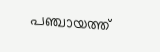പഞ്ചായത്ത്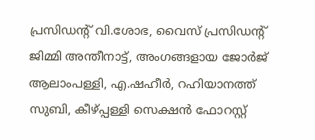പ്രസിഡന്റ് വി.ശോഭ, വൈസ് പ്രസിഡന്റ് ജിമ്മി അന്തീനാട്ട്, അംഗങ്ങളായ ജോർജ് ആലാംപള്ളി, എ.ഷഹീർ, റഹിയാനത്ത് സുബി, കീഴ്പ്പള്ളി സെക്ഷൻ ഫോറസ്റ്റ്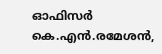ഓഫിസർ കെ.എൻ.രമേശൻ,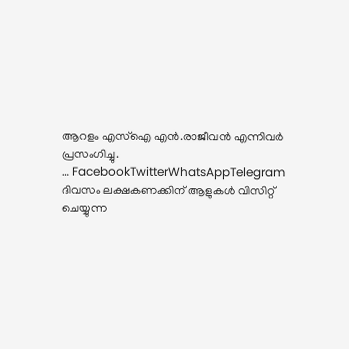ആറളം എസ്ഐ എൻ.രാജീവൻ എന്നിവർ പ്രസംഗിച്ചു.
… FacebookTwitterWhatsAppTelegram
ദിവസം ലക്ഷകണക്കിന് ആളുകൾ വിസിറ്റ് ചെയ്യുന്ന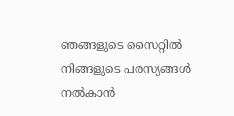ഞങ്ങളുടെ സൈറ്റിൽ നിങ്ങളുടെ പരസ്യങ്ങൾ നൽകാൻ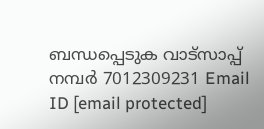ബന്ധപ്പെടുക വാട്സാപ്പ് നമ്പർ 7012309231 Email ID [email protected]